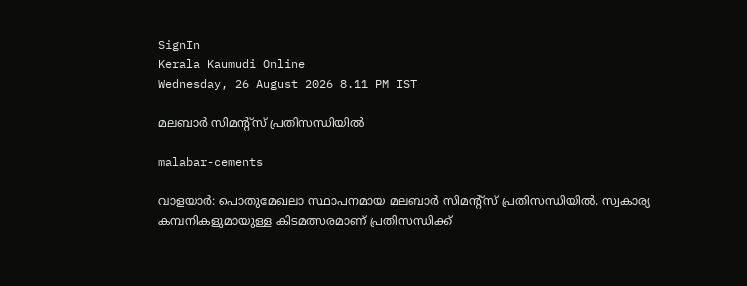SignIn
Kerala Kaumudi Online
Wednesday, 26 August 2026 8.11 PM IST

മലബാർ സിമന്റ്‌സ് പ്രതിസന്ധിയിൽ

malabar-cements

വാളയാർ: പൊതുമേഖലാ സ്ഥാപനമായ മലബാർ സിമന്റ്‌സ് പ്രതിസന്ധിയിൽ. സ്വകാര്യ കമ്പനികളുമായുള്ള കിടമത്സരമാണ് പ്രതിസന്ധിക്ക്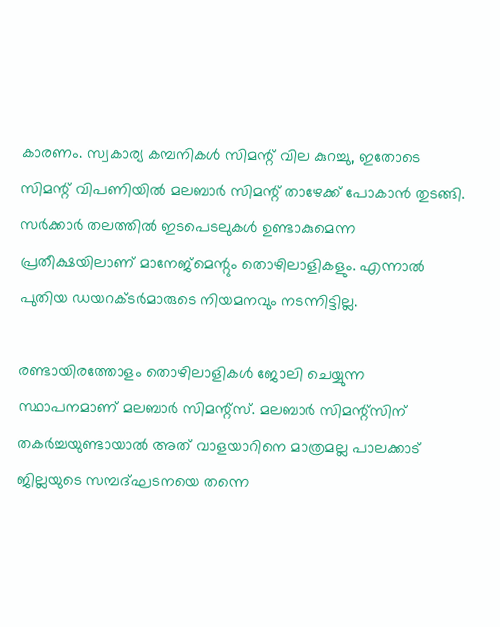കാരണം. സ്വകാര്യ കമ്പനികൾ സിമന്റ് വില കുറച്ചു, ഇതോടെ സിമന്റ് വിപണിയിൽ മലബാർ സിമന്റ് താഴേക്ക് പോകാൻ തുടങ്ങി. സർക്കാർ തലത്തിൽ ഇടപെടലുകൾ ഉണ്ടാകുമെന്ന പ്രതീക്ഷയിലാണ് മാനേജ്‌മെന്റും തൊഴിലാളികളും. എന്നാൽ പുതിയ ഡയറക്ടർമാരുടെ നിയമനവും നടന്നിട്ടില്ല.

രണ്ടായിരത്തോളം തൊഴിലാളികൾ ജോലി ചെയ്യുന്ന സ്ഥാപനമാണ് മലബാർ സിമന്റ്‌സ്. മലബാർ സിമന്റ്‌സിന് തകർച്ചയുണ്ടായാൽ അത് വാളയാറിനെ മാത്രമല്ല പാലക്കാട് ജില്ലയുടെ സമ്പദ്ഘടനയെ തന്നെ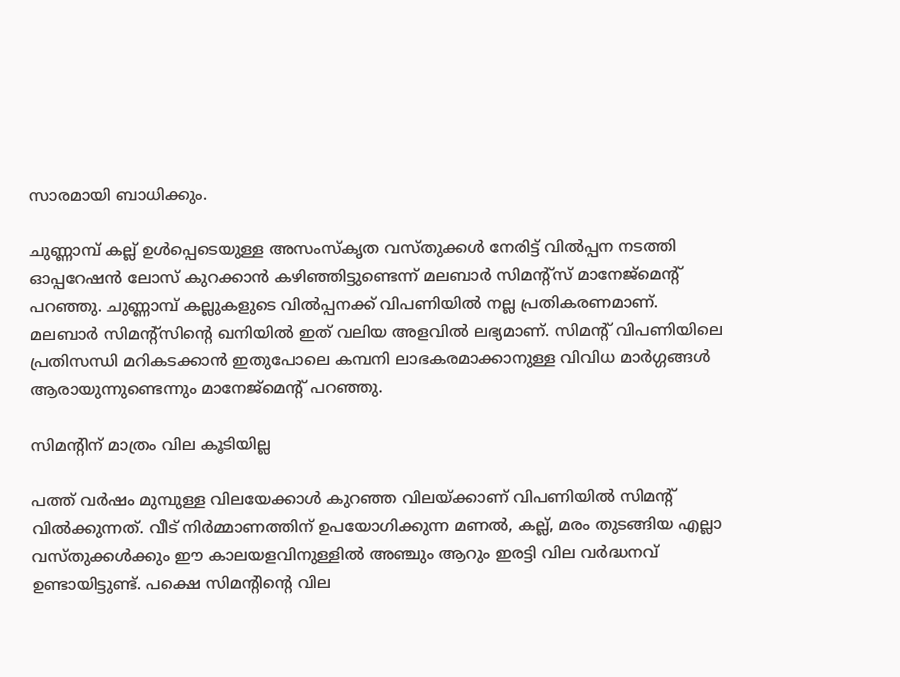സാരമായി ബാധിക്കും.

ചുണ്ണാമ്പ് കല്ല് ഉൾപ്പെടെയുള്ള അസംസ്‌കൃത വസ്തുക്കൾ നേരിട്ട് വിൽപ്പന നടത്തി ഓപ്പറേഷൻ ലോസ് കുറക്കാൻ കഴിഞ്ഞിട്ടുണ്ടെന്ന് മലബാർ സിമന്റ്‌സ് മാനേജ്‌മെന്റ് പറഞ്ഞു. ചുണ്ണാമ്പ് കല്ലുകളുടെ വിൽപ്പനക്ക് വിപണിയിൽ നല്ല പ്രതികരണമാണ്. മലബാർ സിമന്റ്‌സിന്റെ ഖനിയിൽ ഇത് വലിയ അളവിൽ ലഭ്യമാണ്. സിമന്റ് വിപണിയിലെ പ്രതിസന്ധി മറികടക്കാൻ ഇതുപോലെ കമ്പനി ലാഭകരമാക്കാനുള്ള വിവിധ മാർഗ്ഗങ്ങൾ ആരായുന്നുണ്ടെന്നും മാനേജ്‌മെന്റ് പറഞ്ഞു.

സിമന്റിന് മാത്രം വില കൂടിയില്ല

പത്ത് വർഷം മുമ്പുള്ള വിലയേക്കാൾ കുറഞ്ഞ വിലയ്ക്കാണ് വിപണിയിൽ സിമന്റ് വിൽക്കുന്നത്. വീട് നിർമ്മാണത്തിന് ഉപയോഗിക്കുന്ന മണൽ, കല്ല്, മരം തുടങ്ങിയ എല്ലാ വസ്തുക്കൾക്കും ഈ കാലയളവിനുള്ളിൽ അഞ്ചും ആറും ഇരട്ടി വില വർദ്ധനവ് ഉണ്ടായിട്ടുണ്ട്. പക്ഷെ സിമന്റിന്റെ വില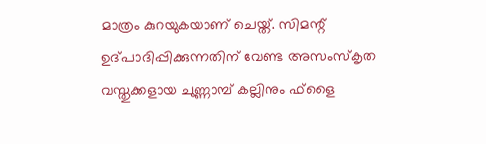മാത്രം കുറയുകയാണ് ചെയ്ത്. സിമന്റ് ഉദ്പാദിപ്പിക്കുന്നതിന് വേണ്ട അസംസ്‌കൃത വസ്തുക്കളായ ചുണ്ണാമ്പ് കല്ലിനും ഫ്‌ളൈ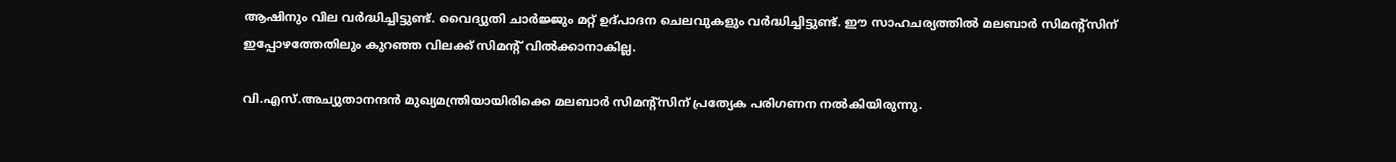ആഷിനും വില വർദ്ധിച്ചിട്ടുണ്ട്. വൈദ്യുതി ചാർജ്ജും മറ്റ് ഉദ്പാദന ചെലവുകളും വർദ്ധിച്ചിട്ടുണ്ട്. ഈ സാഹചര്യത്തിൽ മലബാർ സിമന്റ്‌സിന് ഇപ്പോഴത്തേതിലും കുറഞ്ഞ വിലക്ക് സിമന്റ് വിൽക്കാനാകില്ല.

വി.എസ്.അച്യുതാനന്ദൻ മുഖ്യമന്ത്രിയായിരിക്കെ മലബാർ സിമന്റ്‌സിന് പ്രത്യേക പരിഗണന നൽകിയിരുന്നു.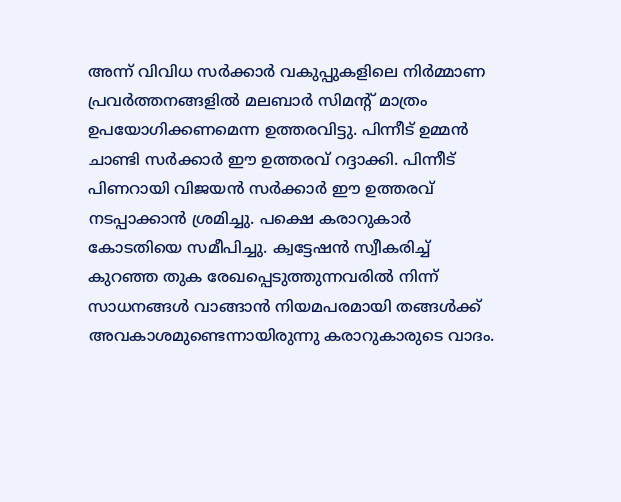അന്ന് വിവിധ സർക്കാർ വകുപ്പുകളിലെ നിർമ്മാണ പ്രവർത്തനങ്ങളിൽ മലബാർ സിമന്റ് മാത്രം ഉപയോഗിക്കണമെന്ന ഉത്തരവിട്ടു. പിന്നീട് ഉമ്മൻ ചാണ്ടി സർക്കാർ ഈ ഉത്തരവ് റദ്ദാക്കി. പിന്നീട് പിണറായി വിജയൻ സർക്കാർ ഈ ഉത്തരവ് നടപ്പാക്കാൻ ശ്രമിച്ചു. പക്ഷെ കരാറുകാർ കോടതിയെ സമീപിച്ചു. ക്വട്ടേഷൻ സ്വീകരിച്ച് കുറഞ്ഞ തുക രേഖപ്പെടുത്തുന്നവരിൽ നിന്ന് സാധനങ്ങൾ വാങ്ങാൻ നിയമപരമായി തങ്ങൾക്ക് അവകാശമുണ്ടെന്നായിരുന്നു കരാറുകാരുടെ വാദം.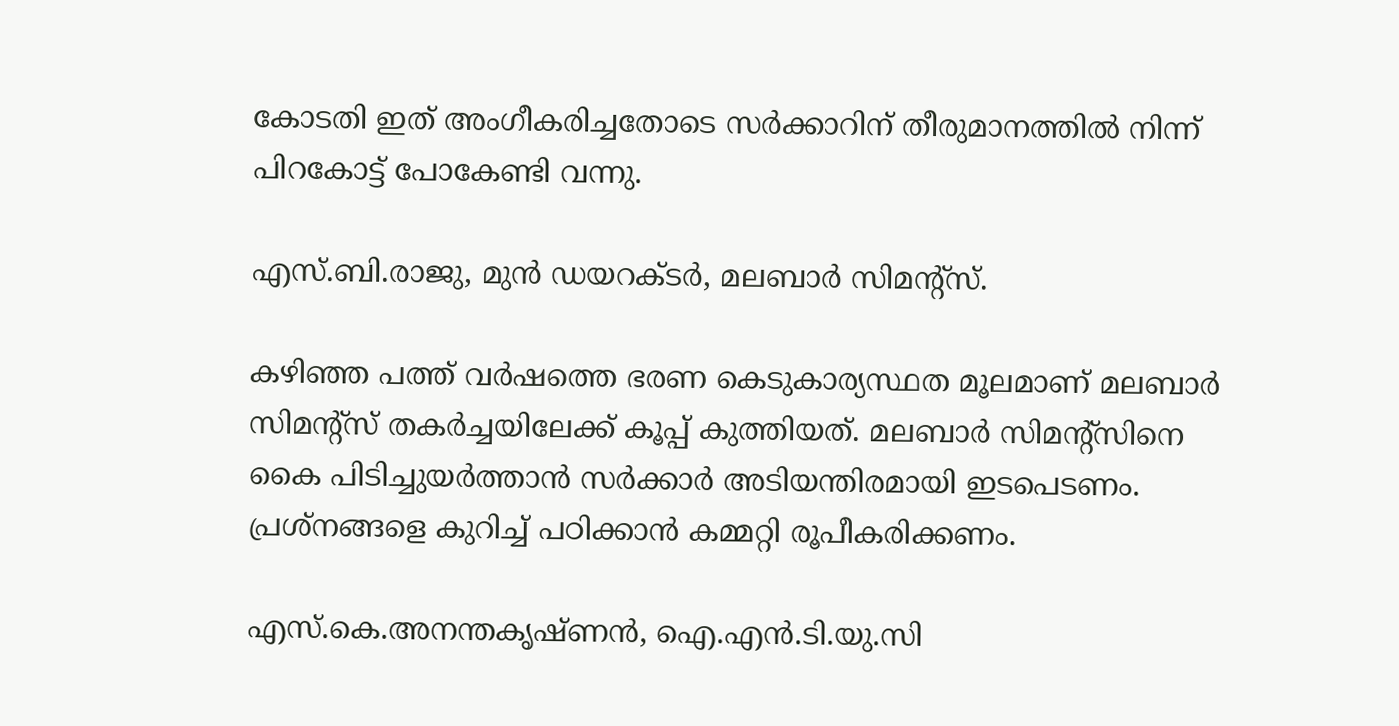കോടതി ഇത് അംഗീകരിച്ചതോടെ സർക്കാറിന് തീരുമാനത്തിൽ നിന്ന് പിറകോട്ട് പോകേണ്ടി വന്നു.

എസ്.ബി.രാജു, മുൻ ഡയറക്ടർ, മലബാർ സിമന്റ്സ്.

കഴിഞ്ഞ പത്ത് വർഷത്തെ ഭരണ കെടുകാര്യസ്ഥത മൂലമാണ് മലബാർ സിമന്റ്‌സ് തകർച്ചയിലേക്ക് കൂപ്പ് കുത്തിയത്. മലബാർ സിമന്റ്‌സിനെ കൈ പിടിച്ചുയർത്താൻ സർക്കാർ അടിയന്തിരമായി ഇടപെടണം. പ്രശ്‌നങ്ങളെ കുറിച്ച് പഠിക്കാൻ കമ്മറ്റി രൂപീകരിക്കണം.

എസ്.കെ.അനന്തകൃഷ്ണൻ, ഐ.എൻ.ടി.യു.സി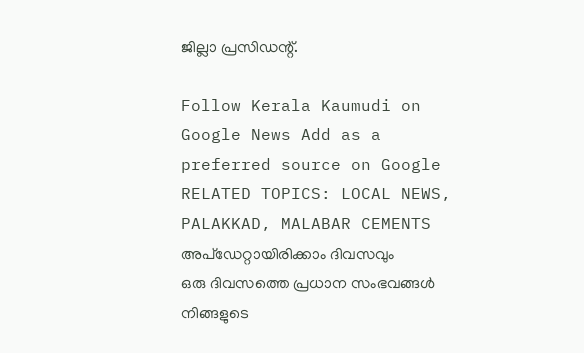ജില്ലാ പ്രസിഡന്റ്.

Follow Kerala Kaumudi on Google News Add as a preferred source on Google
RELATED TOPICS: LOCAL NEWS, PALAKKAD, MALABAR CEMENTS
അപ്ഡേറ്റായിരിക്കാം ദിവസവും
ഒരു ദിവസത്തെ പ്രധാന സംഭവങ്ങൾ നിങ്ങളുടെ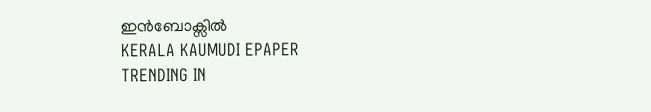ഇൻബോക്സിൽ
KERALA KAUMUDI EPAPER
TRENDING IN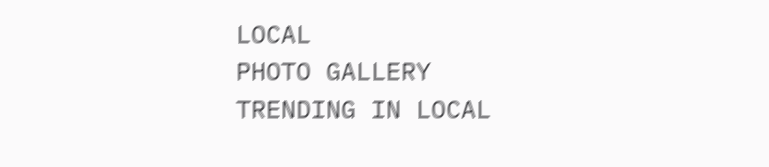LOCAL
PHOTO GALLERY
TRENDING IN LOCAL